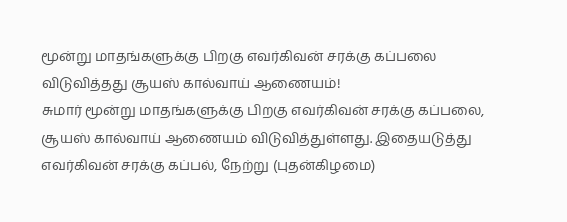மூன்று மாதங்களுக்கு பிறகு எவர்கிவன் சரக்கு கப்பலை விடுவித்தது சூயஸ் கால்வாய் ஆணையம்!
சுமார் மூன்று மாதங்களுக்கு பிறகு எவர்கிவன் சரக்கு கப்பலை, சூயஸ் கால்வாய் ஆணையம் விடுவித்துள்ளது. இதையடுத்து எவர்கிவன் சரக்கு கப்பல், நேற்று (புதன்கிழமை)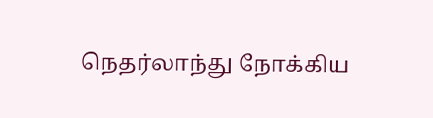நெதர்லாந்து நோக்கிய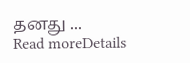தனது ...
Read moreDetails